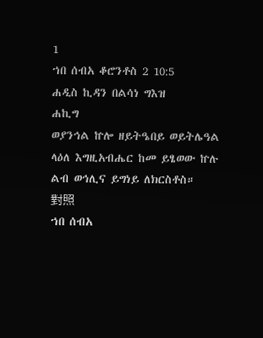1
ኀበ ሰብአ ቆሮንቶስ 2 10:5
ሐዲስ ኪዳን በልሳነ ግእዝ
ሐኪግ
ወያንኅል ኵሎ ዘይትዔበይ ወይትሌዓል ላዕለ እግዚአብሔር ከመ ይፄወው ኵሉ ልብ ወኅሊና ይግነይ ለክርስቶስ።
對照
ኀበ ሰብአ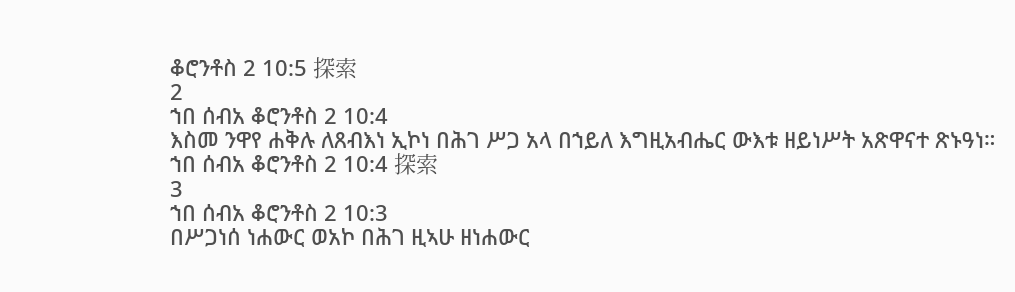ቆሮንቶስ 2 10:5 探索
2
ኀበ ሰብአ ቆሮንቶስ 2 10:4
እስመ ንዋየ ሐቅሉ ለጸብእነ ኢኮነ በሕገ ሥጋ አላ በኀይለ እግዚአብሔር ውእቱ ዘይነሥት አጽዋናተ ጽኑዓነ።
ኀበ ሰብአ ቆሮንቶስ 2 10:4 探索
3
ኀበ ሰብአ ቆሮንቶስ 2 10:3
በሥጋነሰ ነሐውር ወአኮ በሕገ ዚኣሁ ዘነሐውር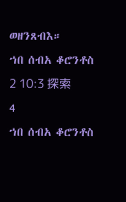ወዘንጸብእ።
ኀበ ሰብአ ቆሮንቶስ 2 10:3 探索
4
ኀበ ሰብአ ቆሮንቶስ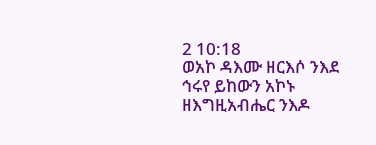2 10:18
ወአኮ ዳእሙ ዘርእሶ ንእደ ኅሩየ ይከውን አኮኑ ዘእግዚአብሔር ንእዶ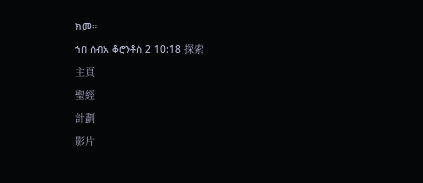ክመ።
ኀበ ሰብአ ቆሮንቶስ 2 10:18 探索
主頁
聖經
計劃
影片